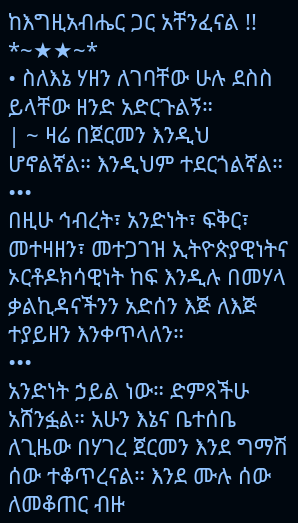ከእግዚአብሔር ጋር አቸንፈናል !!
*~★★~*
• ስለእኔ ሃዘን ለገባቸው ሁሉ ደስስ ይላቸው ዘንድ አድርጉልኝ።
| ~ ዛሬ በጀርመን እንዲህ ሆኖልኛል። እንዲህም ተደርጎልኛል።
•••
በዚሁ ኅብረት፣ አንድነት፣ ፍቅር፣ መተዛዘን፣ መተጋገዝ ኢትዮጵያዊነትና ኦርቶዶክሳዊነት ከፍ እንዲሉ በመሃላ ቃልኪዳናችንን አድሰን እጅ ለእጅ ተያይዘን እንቀጥላለን።
•••
አንድነት ኃይል ነው። ድምጻችሁ አሸንፏል። አሁን እኔና ቤተሰቤ ለጊዜው በሃገረ ጀርመን እንደ ግማሽ ሰው ተቆጥረናል። እንደ ሙሉ ሰው ለመቆጠር ብዙ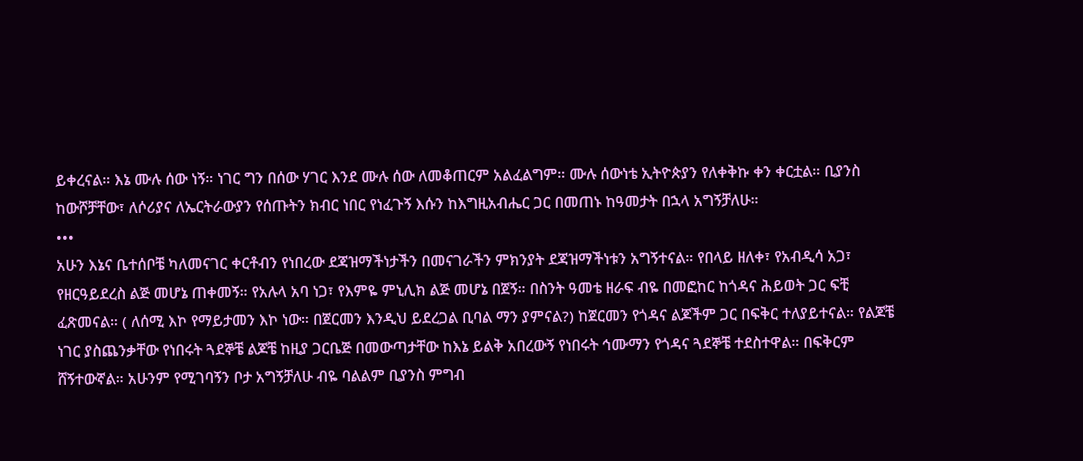ይቀረናል። እኔ ሙሉ ሰው ነኝ። ነገር ግን በሰው ሃገር እንደ ሙሉ ሰው ለመቆጠርም አልፈልግም። ሙሉ ሰውነቴ ኢትዮጵያን የለቀቅኩ ቀን ቀርቷል። ቢያንስ ከውሾቻቸው፣ ለሶሪያና ለኤርትራውያን የሰጡትን ክብር ነበር የነፈጉኝ እሱን ከእግዚአብሔር ጋር በመጠኑ ከዓመታት በኋላ አግኝቻለሁ።
•••
አሁን እኔና ቤተሰቦቼ ካለመናገር ቀርቶብን የነበረው ደጃዝማችነታችን በመናገራችን ምክንያት ደጃዝማችነቱን አግኝተናል። የበላይ ዘለቀ፣ የአብዲሳ አጋ፣ የዘርዓይደረስ ልጅ መሆኔ ጠቀመኝ። የአሉላ አባ ነጋ፣ የእምዬ ምኒሊክ ልጅ መሆኔ በጀኝ። በስንት ዓመቴ ዘራፍ ብዬ በመፎከር ከጎዳና ሕይወት ጋር ፍቺ ፈጽመናል። ( ለሰሚ እኮ የማይታመን እኮ ነው። በጀርመን እንዲህ ይደረጋል ቢባል ማን ያምናል?) ከጀርመን የጎዳና ልጆችም ጋር በፍቅር ተለያይተናል። የልጆቼ ነገር ያስጨንቃቸው የነበሩት ጓደኞቼ ልጆቼ ከዚያ ጋርቤጅ በመውጣታቸው ከእኔ ይልቅ አበረውኝ የነበሩት ኅሙማን የጎዳና ጓደኞቼ ተደስተዋል። በፍቅርም ሸኝተውኛል። አሁንም የሚገባኝን ቦታ አግኝቻለሁ ብዬ ባልልም ቢያንስ ምግብ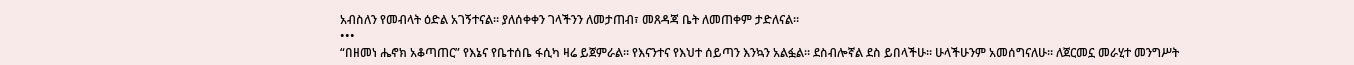አብስለን የመብላት ዕድል አገኝተናል። ያለሰቀቀን ገላችንን ለመታጠብ፣ መጸዳጃ ቤት ለመጠቀም ታድለናል።
•••
“በዘመነ ሔኖክ አቆጣጠር” የእኔና የቤተሰቤ ፋሲካ ዛሬ ይጀምራል። የእናንተና የእህተ ሰይጣን እንኳን አልፏል። ደስብሎኛል ደስ ይበላችሁ። ሁላችሁንም አመሰግናለሁ። ለጀርመኗ መራሂተ መንግሥት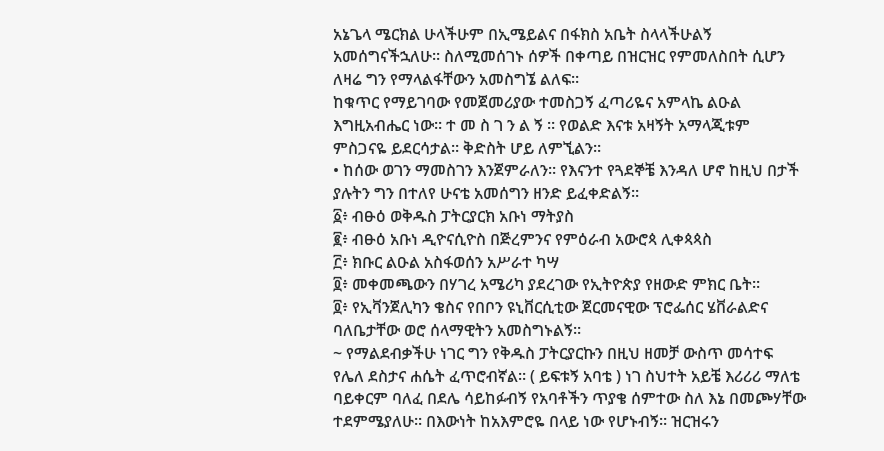አኔጌላ ሜርክል ሁላችሁም በኢሜይልና በፋክስ አቤት ስላላችሁልኝ አመሰግናችኋለሁ። ስለሚመሰገኑ ሰዎች በቀጣይ በዝርዝር የምመለስበት ሲሆን ለዛሬ ግን የማላልፋቸውን አመስግኜ ልለፍ።
ከቁጥር የማይገባው የመጀመሪያው ተመስጋኝ ፈጣሪዬና አምላኬ ልዑል እግዚአብሔር ነው። ተ መ ስ ገ ን ል ኝ ። የወልድ እናቱ አዛኝት አማላጂቱም ምስጋናዬ ይደርሳታል። ቅድስት ሆይ ለምኚልን።
• ከሰው ወገን ማመስገን እንጀምራለን። የእናንተ የጓደኞቼ እንዳለ ሆኖ ከዚህ በታች ያሉትን ግን በተለየ ሁናቴ አመሰግን ዘንድ ይፈቀድልኝ።
፩፥ ብፁዕ ወቅዱስ ፓትርያርክ አቡነ ማትያስ
፪፥ ብፁዕ አቡነ ዲዮናሲዮስ በጅረምንና የምዕራብ አውሮጳ ሊቀጳጳስ
፫፥ ክቡር ልዑል አስፋወሰን አሥራተ ካሣ
፬፥ መቀመጫውን በሃገረ አሜሪካ ያደረገው የኢትዮጵያ የዘውድ ምክር ቤት።
፬፥ የኢቫንጀሊካን ቄስና የበቦን ዩኒቨርሲቲው ጀርመናዊው ፕሮፌሰር ሄቨራልድና ባለቤታቸው ወሮ ሰላማዊትን አመስግኑልኝ።
~ የማልደብቃችሁ ነገር ግን የቅዱስ ፓትርያርኩን በዚህ ዘመቻ ውስጥ መሳተፍ የሌለ ደስታና ሐሴት ፈጥሮብኛል። ( ይፍቱኝ አባቴ ) ነገ ስህተት አይቼ እሪሪሪ ማለቴ ባይቀርም ባለፈ በደሌ ሳይከፉብኝ የአባቶችን ጥያቄ ሰምተው ስለ እኔ በመጮሃቸው ተደምሜያለሁ። በእውነት ከአእምሮዬ በላይ ነው የሆኑብኝ። ዝርዝሩን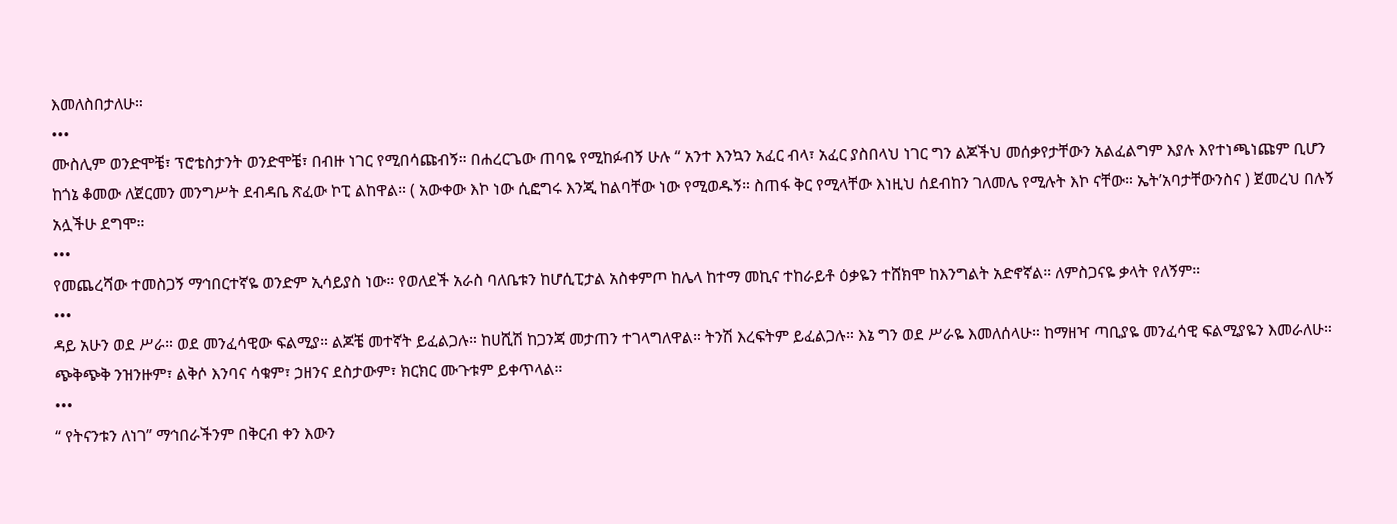እመለስበታለሁ።
•••
ሙስሊም ወንድሞቼ፣ ፕሮቴስታንት ወንድሞቼ፣ በብዙ ነገር የሚበሳጩብኝ። በሐረርጌው ጠባዬ የሚከፉብኝ ሁሉ “ አንተ እንኳን አፈር ብላ፣ አፈር ያስበላህ ነገር ግን ልጆችህ መሰቃየታቸውን አልፈልግም እያሉ እየተነጫነጩም ቢሆን ከጎኔ ቆመው ለጀርመን መንግሥት ደብዳቤ ጽፈው ኮፒ ልከዋል። ( አውቀው እኮ ነው ሲፎግሩ እንጂ ከልባቸው ነው የሚወዱኝ። ስጠፋ ቅር የሚላቸው እነዚህ ሰደብከን ገለመሌ የሚሉት እኮ ናቸው። ኤት’አባታቸውንስና ) ጀመረህ በሉኝ አሏችሁ ደግሞ።
•••
የመጨረሻው ተመስጋኝ ማኅበርተኛዬ ወንድም ኢሳይያስ ነው። የወለደች አራስ ባለቤቱን ከሆሲፒታል አስቀምጦ ከሌላ ከተማ መኪና ተከራይቶ ዕቃዬን ተሸክሞ ከእንግልት አድኖኛል። ለምስጋናዬ ቃላት የለኝም።
•••
ዳይ አሁን ወደ ሥራ። ወደ መንፈሳዊው ፍልሚያ። ልጆቼ መተኛት ይፈልጋሉ። ከሀሺሽ ከጋንጃ መታጠን ተገላግለዋል። ትንሽ እረፍትም ይፈልጋሉ። እኔ ግን ወደ ሥራዬ እመለሰላሁ። ከማዘዣ ጣቢያዬ መንፈሳዊ ፍልሚያዬን እመራለሁ። ጭቅጭቅ ንዝንዙም፣ ልቅሶ እንባና ሳቁም፣ ኃዘንና ደስታውም፣ ክርክር ሙጉቱም ይቀጥላል።
•••
“ የትናንቱን ለነገ” ማኅበራችንም በቅርብ ቀን እውን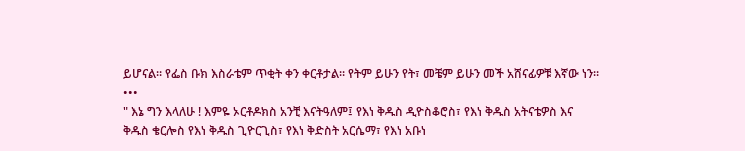ይሆናል። የፌስ ቡክ እስራቴም ጥቂት ቀን ቀርቶታል። የትም ይሁን የት፣ መቼም ይሁን መች አሸናፊዎቹ እኛው ነን።
•••
" እኔ ግን እላለሁ ! እምዬ ኦርቶዶክስ አንቺ እናትዓለም፤ የእነ ቅዱስ ዲዮስቆሮስ፣ የእነ ቅዱስ አትናቴዎስ እና ቅዱስ ቄርሎስ የእነ ቅዱስ ጊዮርጊስ፣ የእነ ቅድስት አርሴማ፣ የእነ አቡነ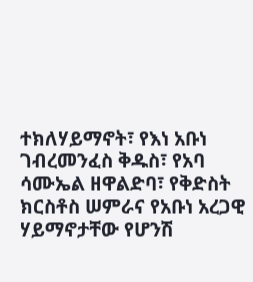ተክለሃይማኖት፣ የእነ አቡነ ገብረመንፈስ ቅዱስ፣ የአባ ሳሙኤል ዘዋልድባ፣ የቅድስት ክርስቶስ ሠምራና የአቡነ አረጋዊ ሃይማኖታቸው የሆንሽ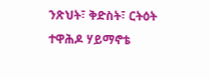ንጽህት፣ ቅድስት፣ ርትዕት ተዋሕዶ ሃይማኖቴ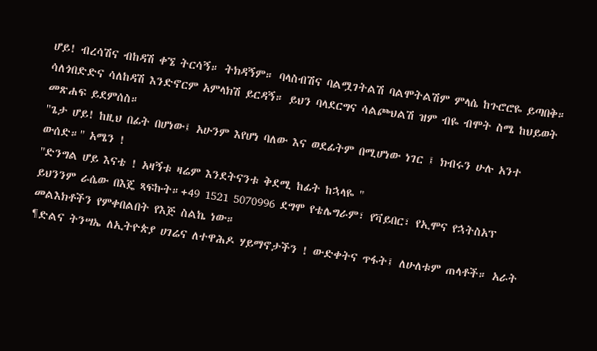ሆይ! ብረሳሽና ብከዳሽ ቀኜ ትርሳኝ። ትክዳኝም። ባላስብሽና ባልሟገትልሽ ባልሞትልሽም ምላሴ ከጉሮሮዬ ይጣበቅ። ሳለጎበድድና ሳለከዳሽ እንድኖርም አምላክሽ ይርዳኝ። ይህን ባላደርግና ሳልጮህልሽ ዝም ብዬ ብሞት ስሜ ከህይወት መጽሐፍ ይደምሰስ።
"ጌታ ሆይ! ከዚህ በፊት በሆነው፤ አሁንም እየሆነ ባለው እና ወደፊትም በሚሆነው ነገር ፤ ክብሩን ሁሉ አንተ ውሰድ።" አሜን !
"ድንግል ሆይ እናቴ ! አዛኝቱ ዛሬም እንደትናንቱ ቅደሚ ከፊት ከኋላዬ "
ይህንንም ራሴው በእጄ ጻፍኩት።+49 1521 5070996 ደግሞ የቴሌግራም፣ የቫይበር፣ የኢሞና የኋትስአፕ መልእክቶችን የምቀበልበት የእጅ ስልኬ ነው።
¶ድልና ትንሣኤ ለኢትዮጵያ ሀገሬና ለተዋሕዶ ሃይማኖታችን ! ውድቀትና ጥፋት፤ ለሁለቱም ጠላቶች። አራት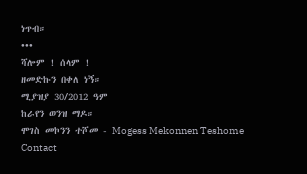ነጥብ።
•••
ሻሎም ! ሰላም !
ዘመድኩን በቀለ ነኝ።
ሚያዝያ 30/2012 ዓም
ከራየን ወንዝ ማዶ።
ሞገስ መኮንን ተሾመ - Mogess Mekonnen Teshome
Contact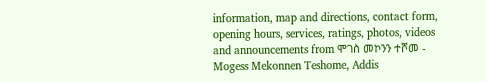information, map and directions, contact form, opening hours, services, ratings, photos, videos and announcements from ሞገስ መኮንን ተሾመ - Mogess Mekonnen Teshome, Addis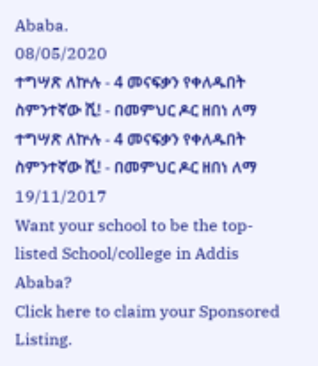Ababa.
08/05/2020
ተግሣጽ ለኵሉ - 4 መናፍቃን የቀለዱበት ስምንተኛው ሺ! - በመምህር ዶር ዘበነ ለማ ተግሣጽ ለኵሉ - 4 መናፍቃን የቀለዱበት ስምንተኛው ሺ! - በመምህር ዶር ዘበነ ለማ
19/11/2017
Want your school to be the top-listed School/college in Addis Ababa?
Click here to claim your Sponsored Listing.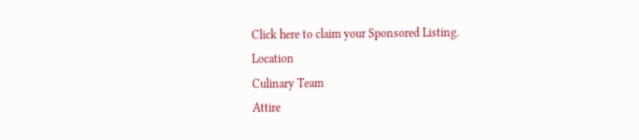Click here to claim your Sponsored Listing.
Location
Culinary Team
Attire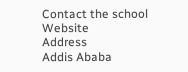Contact the school
Website
Address
Addis Ababa